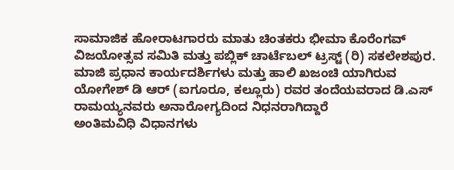ಸಾಮಾಜಿಕ ಹೋರಾಟಗಾರರು ಮಾತು ಚಿಂತಕರು ಭೀಮಾ ಕೊರೆಂಗವ್ ವಿಜಯೋತ್ಸವ ಸಮಿತಿ ಮತ್ತು ಪಬ್ಲಿಕ್ ಚಾರ್ಟೆಬಲ್ ಟ್ರಸ್ಟ್ (ರಿ) ಸಕಲೇಶಪುರ.
ಮಾಜಿ ಪ್ರಧಾನ ಕಾರ್ಯದರ್ಶಿಗಳು ಮತ್ತು ಹಾಲಿ ಖಜಂಚಿ ಯಾಗಿರುವ ಯೋಗೇಶ್ ಡಿ ಆರ್ (ಐಗೂರೂ, ಕಲ್ಲೂರು) ರವರ ತಂದೆಯವರಾದ ಡಿ.ಎಸ್ ರಾಮಯ್ಯನವರು ಅನಾರೋಗ್ಯದಿಂದ ನಿಧನರಾಗಿದ್ದಾರೆ
ಅಂತಿಮವಿಧಿ ವಿಧಾನಗಳು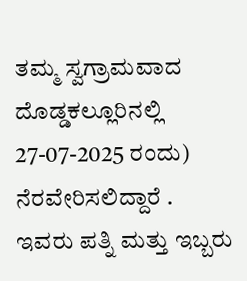ತಮ್ಮ ಸ್ವಗ್ರಾಮವಾದ
ದೊಡ್ಡಕಲ್ಲೂರಿನಲ್ಲಿ 27-07-2025 ರಂದು) ನೆರವೇರಿಸಲಿದ್ದಾರೆ .
ಇವರು ಪತ್ನಿ ಮತ್ತು ಇಬ್ಬರು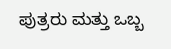ಪುತ್ರರು ಮತ್ತು ಒಬ್ಬ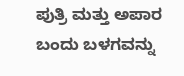ಪುತ್ರಿ ಮತ್ತು ಅಪಾರ ಬಂದು ಬಳಗವನ್ನು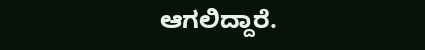ಆಗಲಿದ್ದಾರೆ.